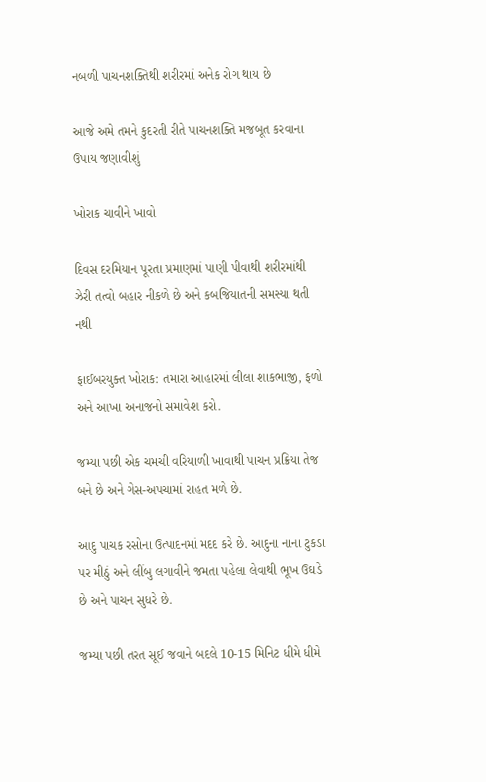નબળી પાચનશક્તિથી શરીરમાં અનેક રોગ થાય છે

આજે અમે તમને કુદરતી રીતે પાચનશક્તિ મજબૂત કરવાના ઉપાય જણાવીશું

ખોરાક ચાવીને ખાવો

દિવસ દરમિયાન પૂરતા પ્રમાણમાં પાણી પીવાથી શરીરમાંથી ઝેરી તત્વો બહાર નીકળે છે અને કબજિયાતની સમસ્યા થતી નથી

ફાઈબરયુક્ત ખોરાક: તમારા આહારમાં લીલા શાકભાજી, ફળો અને આખા અનાજનો સમાવેશ કરો.

જમ્યા પછી એક ચમચી વરિયાળી ખાવાથી પાચન પ્રક્રિયા તેજ બને છે અને ગેસ-અપચામાં રાહત મળે છે.

આદુ પાચક રસોના ઉત્પાદનમાં મદદ કરે છે. આદુના નાના ટુકડા પર મીઠું અને લીંબુ લગાવીને જમતા પહેલા લેવાથી ભૂખ ઉઘડે છે અને પાચન સુધરે છે.

જમ્યા પછી તરત સૂઈ જવાને બદલે 10-15 મિનિટ ધીમે ધીમે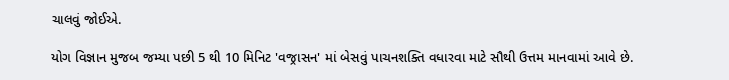ચાલવું જોઈએ.

યોગ વિજ્ઞાન મુજબ જમ્યા પછી 5 થી 10 મિનિટ 'વજ્રાસન' માં બેસવું પાચનશક્તિ વધારવા માટે સૌથી ઉત્તમ માનવામાં આવે છે.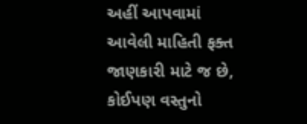અહીં આપવામાં આવેલી માહિતી ફક્ત જાણકારી માટે જ છે, કોઈપણ વસ્તુનો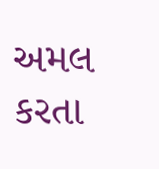અમલ કરતા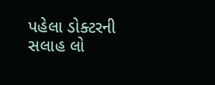પહેલા ડોક્ટરની સલાહ લો